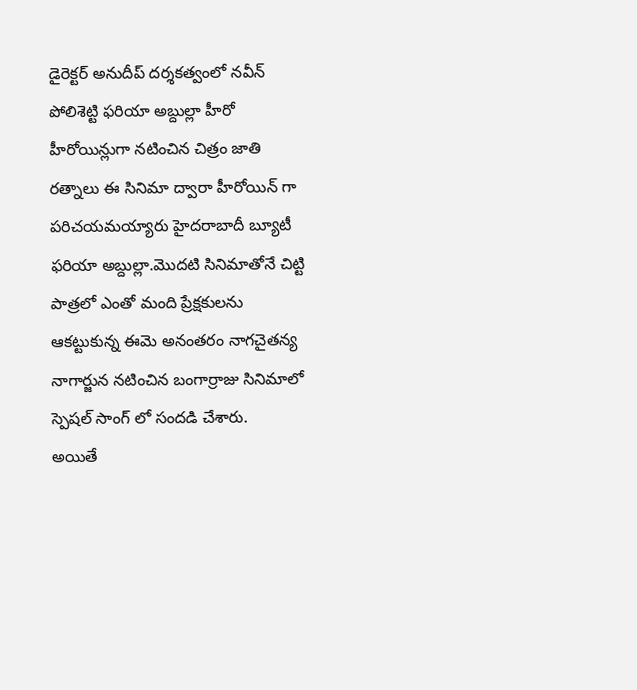డైరెక్టర్ అనుదీప్ దర్శకత్వంలో నవీన్ పోలిశెట్టి ఫరియా అబ్దుల్లా హీరో హీరోయిన్లుగా నటించిన చిత్రం జాతి రత్నాలు ఈ సినిమా ద్వారా హీరోయిన్ గా పరిచయమయ్యారు హైదరాబాదీ బ్యూటీ ఫరియా అబ్దుల్లా.మొదటి సినిమాతోనే చిట్టి పాత్రలో ఎంతో మంది ప్రేక్షకులను ఆకట్టుకున్న ఈమె అనంతరం నాగచైతన్య నాగార్జున నటించిన బంగార్రాజు సినిమాలో స్పెషల్ సాంగ్ లో సందడి చేశారు.
అయితే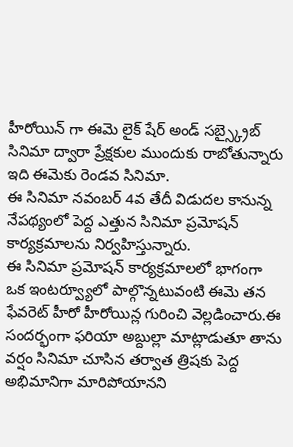హీరోయిన్ గా ఈమె లైక్ షేర్ అండ్ సబ్స్క్రైబ్ సినిమా ద్వారా ప్రేక్షకుల ముందుకు రాబోతున్నారు ఇది ఈమెకు రెండవ సినిమా.
ఈ సినిమా నవంబర్ 4వ తేదీ విడుదల కానున్న నేపథ్యంలో పెద్ద ఎత్తున సినిమా ప్రమోషన్ కార్యక్రమాలను నిర్వహిస్తున్నారు.
ఈ సినిమా ప్రమోషన్ కార్యక్రమాలలో భాగంగా ఒక ఇంటర్వ్యూలో పాల్గొన్నటువంటి ఈమె తన ఫేవరెట్ హీరో హీరోయిన్ల గురించి వెల్లడించారు.ఈ సందర్భంగా ఫరియా అబ్దుల్లా మాట్లాడుతూ తాను వర్షం సినిమా చూసిన తర్వాత త్రిషకు పెద్ద అభిమానిగా మారిపోయానని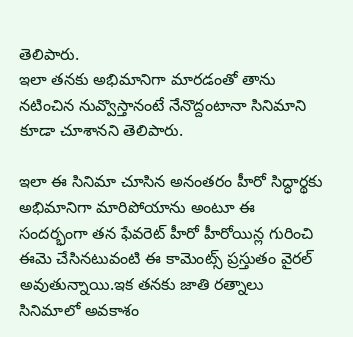తెలిపారు.
ఇలా తనకు అభిమానిగా మారడంతో తాను నటించిన నువ్వొస్తానంటే నేనొద్దంటానా సినిమాని కూడా చూశానని తెలిపారు.

ఇలా ఈ సినిమా చూసిన అనంతరం హీరో సిద్ధార్థకు అభిమానిగా మారిపోయాను అంటూ ఈ సందర్భంగా తన ఫేవరెట్ హీరో హీరోయిన్ల గురించి ఈమె చేసినటువంటి ఈ కామెంట్స్ ప్రస్తుతం వైరల్ అవుతున్నాయి.ఇక తనకు జాతి రత్నాలు సినిమాలో అవకాశం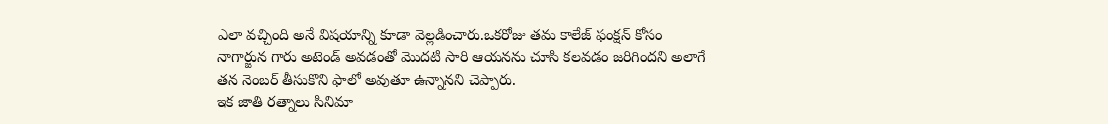ఎలా వచ్చింది అనే విషయాన్ని కూడా వెల్లడించారు.ఒకరోజు తమ కాలేజ్ ఫంక్షన్ కోసం నాగార్జున గారు అటెండ్ అవడంతో మొదటి సారి ఆయనను చూసి కలవడం జరిగిందని అలాగే తన నెంబర్ తీసుకొని ఫాలో అవుతూ ఉన్నానని చెప్పారు.
ఇక జాతి రత్నాలు సినిమా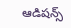ఆడిషన్స్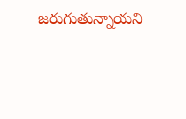జరుగుతున్నాయని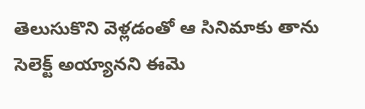తెలుసుకొని వెళ్లడంతో ఆ సినిమాకు తాను సెలెక్ట్ అయ్యానని ఈమె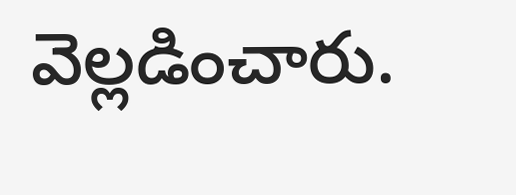వెల్లడించారు.